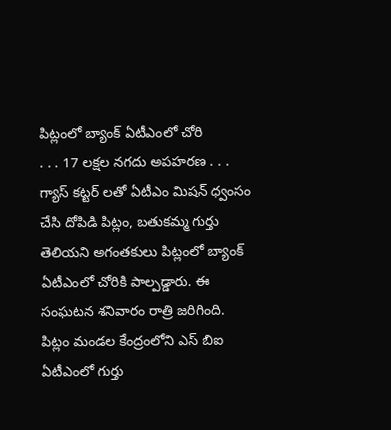పిట్లంలో బ్యాంక్ ఏటీఎంలో చోరి
. . . 17 లక్షల నగదు అపహరణ . . . గ్యాస్ కట్టర్ లతో ఏటీఎం మిషన్ ధ్వంసం చేసి దోపిడి పిట్లం, బతుకమ్మ గుర్తు తెలియని అగంతకులు పిట్లంలో బ్యాంక్ ఏటీఎంలో చోరికి పాల్పడ్డారు. ఈ సంఘటన శనివారం రాత్రి జరిగింది. పిట్లం మండల కేంద్రంలోని ఎస్ బిఐ ఏటీఎంలో గుర్తు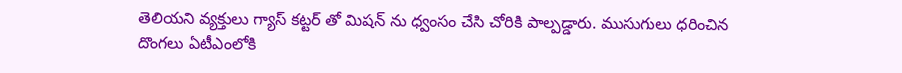తెలియని వ్యక్తులు గ్యాస్ కట్టర్ తో మిషన్ ను ధ్వంసం చేసి చోరికి పాల్పడ్డారు. ముసుగులు ధరించిన దొంగలు ఏటీఎంలోకి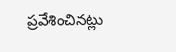ప్రవేశించినట్లు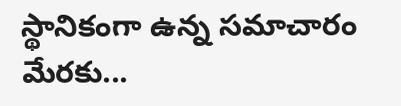స్థానికంగా ఉన్న సమాచారం మేరకు...